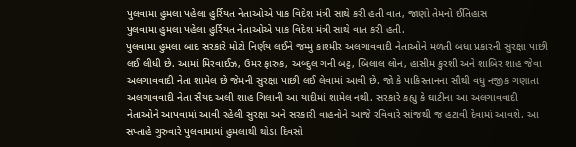પુલવામા હુમલા પહેલા હુર્રિયત નેતાઓએ પાક વિદેશ મંત્રી સાથે કરી હતી વાત, જાણો તેમનો ઈતિહાસ
પુલવામા હુમલા પહેલા હુર્રિયત નેતાઓએ પાક વિદેશ મંત્રી સાથે વાત કરી હતી.
પુલવામા હુમલા બાદ સરકારે મોટો નિર્ણય લઈને જમ્મુ કાશ્મીર અલગાવવાદી નેતાઓને મળતી બધા પ્રકારની સુરક્ષા પાછી લઈ લીધી છે. આમાં મિરવાઈઝ, ઉમર ફારુક, અબ્દુલ ગની બટ્ટ, બિલાલ લોન, હાસીમ કુરશી અને શાબિર શાહ જેવા અલગાવવાદી નેતા શામેલ છે જેમની સુરક્ષા પાછી લઈ લેવામાં આવી છે. જો કે પાકિસ્તાનના સૌથી વધુ નજીક ગણાતા અલગાવવાદી નેતા સૈયદ અલી શાહ ગિલાની આ યાદીમાં શામેલ નથી. સરકારે કહ્યુ કે ઘાટીના આ અલગાવવાદી નેતાઓને આપવામાં આવી રહેલી સુરક્ષા અને સરકારી વાહનોને આજે રવિવારે સાંજથી જ હટાવી દેવામાં આવશે. આ સપ્તાહે ગુરુવારે પુલવામામાં હુમલાથી થોડા દિવસો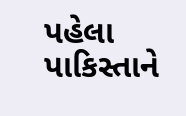પહેલા પાકિસ્તાને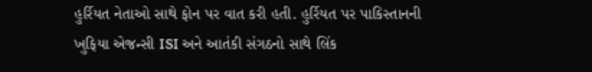હુર્રિયત નેતાઓ સાથે ફોન પર વાત કરી હતી. હુર્રિયત પર પાકિસ્તાનની ખુફિયા એજન્સી ISI અને આતંકી સંગઠનો સાથે લિંક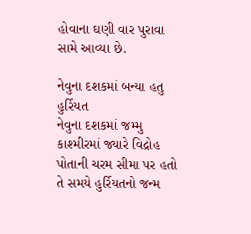હોવાના ઘણી વાર પુરાવા સામે આવ્યા છે.

નેવુના દશકમાં બન્યા હતુ હુર્રિયત
નેવુના દશકમાં જમ્મુ કાશ્મીરમાં જ્યારે વિદ્રોહ પોતાની ચરમ સીમા પર હતો તે સમયે હુર્રિયતનો જન્મ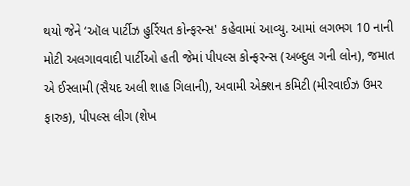થયો જેને ‘ઑલ પાર્ટીઝ હુર્રિયત કોન્ફરન્સ' કહેવામાં આવ્યુ. આમાં લગભગ 10 નાની મોટી અલગાવવાદી પાર્ટીઓ હતી જેમાં પીપલ્સ કોન્ફરન્સ (અબ્દુલ ગની લોન), જમાત એ ઈસ્લામી (સૈયદ અલી શાહ ગિલાની), અવામી એક્શન કમિટી (મીરવાઈઝ ઉમર ફારુક), પીપલ્સ લીગ (શેખ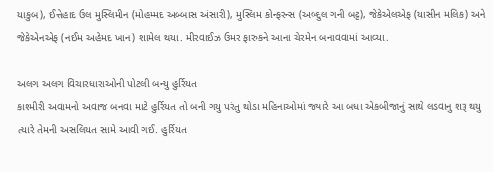યાકુબ), ઈત્તેહાદ ઉલ મુસ્લિમીન (મોહમ્મદ અબ્બાસ અંસારી), મુસ્લિમ કોન્ફરન્સ (અબ્દુલ ગની બટ્ટ), જેકેએલએફ (યાસીન મલિક) અને જેકેએનએફ (નઈમ અહેમદ ખાન) શામેલ થયા. મીરવાઈઝ ઉમર ફારુકને આના ચેરમેન બનાવવામાં આવ્યા.

અલગ અલગ વિચારધારાઓની પોટલી બન્યુ હુર્રિયત
કાશ્મીરી અવામનો અવાજ બનવા માટે હુર્રિયત તો બની ગયુ પરંતુ થોડા મહિનાઓમાં જ્યારે આ બધા એકબીજાનું સાથે લડવાનુ શરૂ થયુ ત્યારે તેમની અસલિયત સામે આવી ગઈ. હુર્રિયત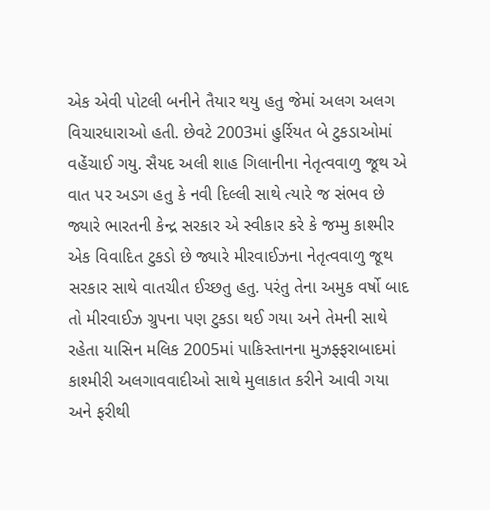એક એવી પોટલી બનીને તૈયાર થયુ હતુ જેમાં અલગ અલગ વિચારધારાઓ હતી. છેવટે 2003માં હુર્રિયત બે ટુકડાઓમાં વહેંચાઈ ગયુ. સૈયદ અલી શાહ ગિલાનીના નેતૃત્વવાળુ જૂથ એ વાત પર અડગ હતુ કે નવી દિલ્લી સાથે ત્યારે જ સંભવ છે જ્યારે ભારતની કેન્દ્ર સરકાર એ સ્વીકાર કરે કે જમ્મુ કાશ્મીર એક વિવાદિત ટુકડો છે જ્યારે મીરવાઈઝના નેતૃત્વવાળુ જૂથ સરકાર સાથે વાતચીત ઈચ્છતુ હતુ. પરંતુ તેના અમુક વર્ષો બાદ તો મીરવાઈઝ ગ્રુપના પણ ટુકડા થઈ ગયા અને તેમની સાથે રહેતા યાસિન મલિક 2005માં પાકિસ્તાનના મુઝફ્ફરાબાદમાં કાશ્મીરી અલગાવવાદીઓ સાથે મુલાકાત કરીને આવી ગયા અને ફરીથી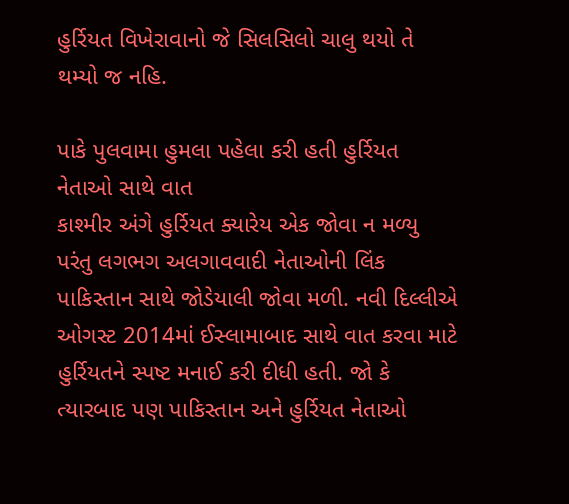હુર્રિયત વિખેરાવાનો જે સિલસિલો ચાલુ થયો તે થમ્યો જ નહિ.

પાકે પુલવામા હુમલા પહેલા કરી હતી હુર્રિયત નેતાઓ સાથે વાત
કાશ્મીર અંગે હુર્રિયત ક્યારેય એક જોવા ન મળ્યુ પરંતુ લગભગ અલગાવવાદી નેતાઓની લિંક પાકિસ્તાન સાથે જોડેયાલી જોવા મળી. નવી દિલ્લીએ ઓગસ્ટ 2014માં ઈસ્લામાબાદ સાથે વાત કરવા માટે હુર્રિયતને સ્પષ્ટ મનાઈ કરી દીધી હતી. જો કે ત્યારબાદ પણ પાકિસ્તાન અને હુર્રિયત નેતાઓ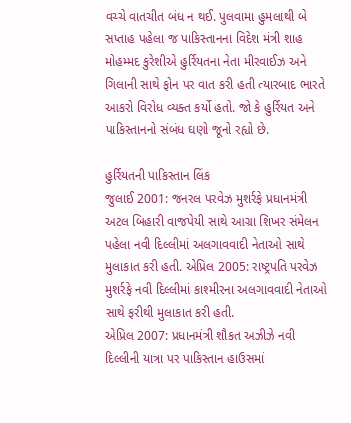વચ્ચે વાતચીત બંધ ન થઈ. પુલવામા હુમલાથી બે સપ્તાહ પહેલા જ પાકિસ્તાનના વિદેશ મંત્રી શાહ મોહમ્મદ કુરેશીએ હુર્રિયતના નેતા મીરવાઈઝ અને ગિલાની સાથે ફોન પર વાત કરી હતી ત્યારબાદ ભારતે આકરો વિરોધ વ્યક્ત કર્યો હતો. જો કે હુર્રિયત અને પાકિસ્તાનનો સંબંધ ઘણો જૂનો રહ્યો છે.

હુર્રિયતની પાકિસ્તાન લિંક
જુલાઈ 2001: જનરલ પરવેઝ મુશર્રફે પ્રધાનમંત્રી અટલ બિહારી વાજપેયી સાથે આગ્રા શિખર સંમેલન પહેલા નવી દિલ્લીમાં અલગાવવાદી નેતાઓ સાથે મુલાકાત કરી હતી. એપ્રિલ 2005: રાષ્ટ્રપતિ પરવેઝ મુશર્રફે નવી દિલ્લીમાં કાશ્મીરના અલગાવવાદી નેતાઓ સાથે ફરીથી મુલાકાત કરી હતી.
એપ્રિલ 2007: પ્રધાનમંત્રી શૌકત અઝીઝે નવી દિલ્લીની યાત્રા પર પાકિસ્તાન હાઉસમાં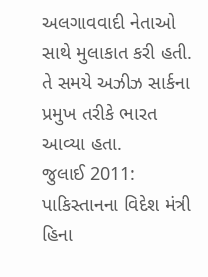અલગાવવાદી નેતાઓ સાથે મુલાકાત કરી હતી. તે સમયે અઝીઝ સાર્કના પ્રમુખ તરીકે ભારત આવ્યા હતા.
જુલાઈ 2011: પાકિસ્તાનના વિદેશ મંત્રી હિના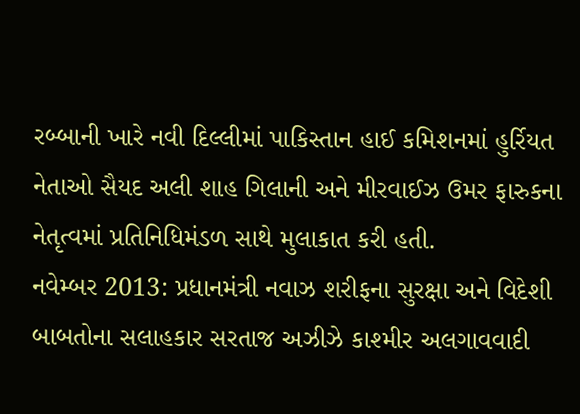રબ્બાની ખારે નવી દિલ્લીમાં પાકિસ્તાન હાઈ કમિશનમાં હુર્રિયત નેતાઓ સૈયદ અલી શાહ ગિલાની અને મીરવાઈઝ ઉમર ફારુકના નેતૃત્વમાં પ્રતિનિધિમંડળ સાથે મુલાકાત કરી હતી.
નવેમ્બર 2013: પ્રધાનમંત્રી નવાઝ શરીફના સુરક્ષા અને વિદેશી બાબતોના સલાહકાર સરતાજ અઝીઝે કાશ્મીર અલગાવવાદી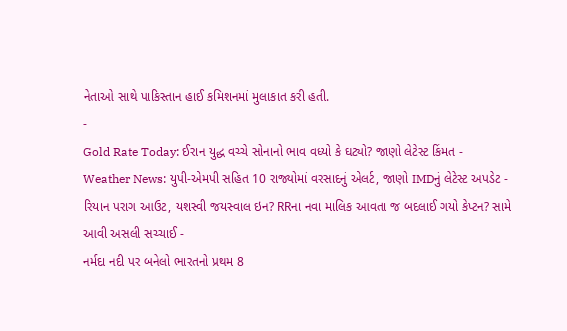નેતાઓ સાથે પાકિસ્તાન હાઈ કમિશનમાં મુલાકાત કરી હતી.
-
Gold Rate Today: ઈરાન યુદ્ધ વચ્ચે સોનાનો ભાવ વધ્યો કે ઘટ્યો? જાણો લેટેસ્ટ કિંમત -
Weather News: યુપી-એમપી સહિત 10 રાજ્યોમાં વરસાદનું એલર્ટ, જાણો IMDનું લેટેસ્ટ અપડેટ -
રિયાન પરાગ આઉટ, યશસ્વી જયસ્વાલ ઇન? RRના નવા માલિક આવતા જ બદલાઈ ગયો કેપ્ટન? સામે આવી અસલી સચ્ચાઈ -
નર્મદા નદી પર બનેલો ભારતનો પ્રથમ 8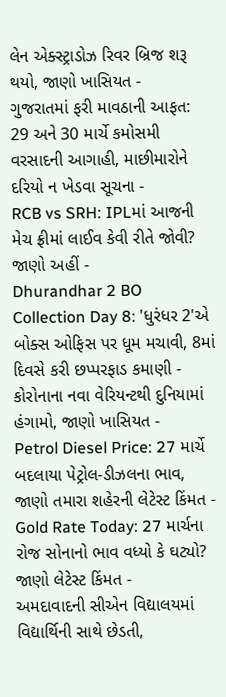લેન એક્સ્ટ્રાડોઝ રિવર બ્રિજ શરૂ થયો, જાણો ખાસિયત -
ગુજરાતમાં ફરી માવઠાની આફત: 29 અને 30 માર્ચે કમોસમી વરસાદની આગાહી, માછીમારોને દરિયો ન ખેડવા સૂચના -
RCB vs SRH: IPLમાં આજની મેચ ફ્રીમાં લાઈવ કેવી રીતે જોવી? જાણો અહીં -
Dhurandhar 2 BO Collection Day 8: 'ધુરંધર 2'એ બોક્સ ઓફિસ પર ધૂમ મચાવી, 8માં દિવસે કરી છપ્પરફાડ કમાણી -
કોરોનાના નવા વેરિયન્ટથી દુનિયામાં હંગામો, જાણો ખાસિયત -
Petrol Diesel Price: 27 માર્ચે બદલાયા પેટ્રોલ-ડીઝલના ભાવ, જાણો તમારા શહેરની લેટેસ્ટ કિંમત -
Gold Rate Today: 27 માર્ચના રોજ સોનાનો ભાવ વધ્યો કે ઘટ્યો? જાણો લેટેસ્ટ કિંમત -
અમદાવાદની સીએન વિદ્યાલયમાં વિદ્યાર્થિની સાથે છેડતી,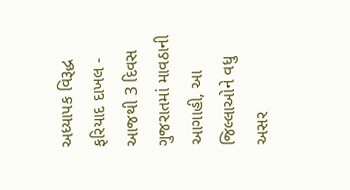અધ્યાપક વિરૂદ્ધ ફરિયાદ દાખલ -
આજથી 3 દિવસ ગુજરાતમાં માવઠાની આગાહી, આ જિલ્લાઓને વધુ અસર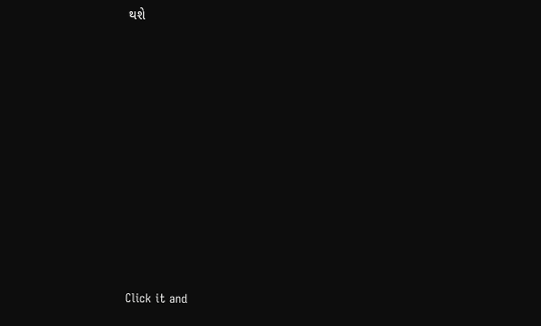થશે










Click it and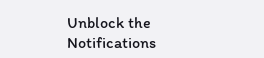Unblock the Notifications